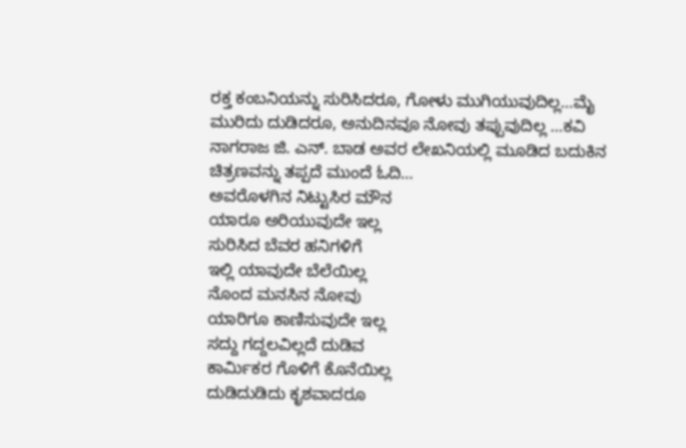ರಕ್ತ ಕಂಬನಿಯನ್ನು ಸುರಿಸಿದರೂ, ಗೋಳು ಮುಗಿಯುವುದಿಲ್ಲ…ಮೈ ಮುರಿದು ದುಡಿದರೂ, ಅನುದಿನವೂ ನೋವು ತಪ್ಪುವುದಿಲ್ಲ …ಕವಿ ನಾಗರಾಜ ಜಿ. ಎನ್. ಬಾಡ ಅವರ ಲೇಖನಿಯಲ್ಲಿ ಮೂಡಿದ ಬದುಕಿನ ಚಿತ್ರಣವನ್ನು ತಪ್ಪದೆ ಮುಂದೆ ಓದಿ…
ಅವರೊಳಗಿನ ನಿಟ್ಟುಸಿರ ಮೌನ
ಯಾರೂ ಅರಿಯುವುದೇ ಇಲ್ಲ
ಸುರಿಸಿದ ಬೆವರ ಹನಿಗಳಿಗೆ
ಇಲ್ಲಿ ಯಾವುದೇ ಬೆಲೆಯಿಲ್ಲ
ನೊಂದ ಮನಸಿನ ನೋವು
ಯಾರಿಗೂ ಕಾಣಿಸುವುದೇ ಇಲ್ಲ
ಸದ್ದು ಗದ್ದಲವಿಲ್ಲದೆ ದುಡಿವ
ಕಾರ್ಮಿಕರ ಗೊಳಿಗೆ ಕೊನೆಯಿಲ್ಲ
ದುಡಿದುಡಿದು ಕೃಶವಾದರೂ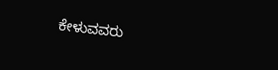ಕೇಳುವವರು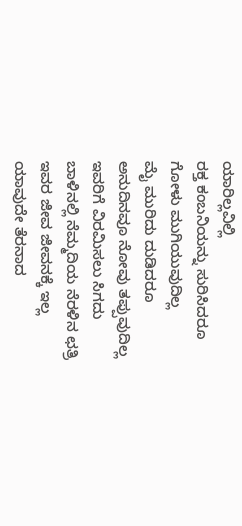ಯಾರಿಲ್ಲವಿಲ್ಲಿ
ರಕ್ತ ಕಂಬನಿಯನ್ನು ಸುರಿಸಿದರೂ
ಗೋಳು ಮುಗಿಯುವುದಿಲ್ಲ
ಮೈ ಮುರಿದು ದುಡಿದರೂ
ಅನುದಿನವೂ ನೋವು ತಪ್ಪುವುದಿಲ್ಲ
ಇವರಿಗೆ ವಿರಮಿಸಲು ಸಿಗದು
ಬಾಳಿನಲ್ಲಿ ನೆಮ್ಮದಿಯ ನೆರಳಿನ ಛತ್ರಿ
ಇವರ ಜೀವ ಜೀವನಕ್ಕೆ ಇಲ್ಲ
ಯಾವುದೇ ತೆರನಾದ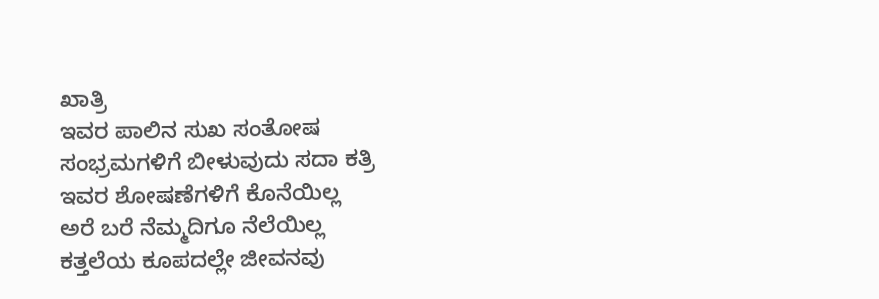ಖಾತ್ರಿ
ಇವರ ಪಾಲಿನ ಸುಖ ಸಂತೋಷ
ಸಂಭ್ರಮಗಳಿಗೆ ಬೀಳುವುದು ಸದಾ ಕತ್ರಿ
ಇವರ ಶೋಷಣೆಗಳಿಗೆ ಕೊನೆಯಿಲ್ಲ
ಅರೆ ಬರೆ ನೆಮ್ಮದಿಗೂ ನೆಲೆಯಿಲ್ಲ
ಕತ್ತಲೆಯ ಕೂಪದಲ್ಲೇ ಜೀವನವು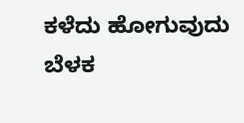ಕಳೆದು ಹೋಗುವುದು ಬೆಳಕ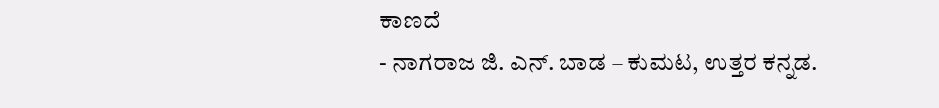ಕಾಣದೆ
- ನಾಗರಾಜ ಜಿ. ಎನ್. ಬಾಡ – ಕುಮಟ, ಉತ್ತರ ಕನ್ನಡ.